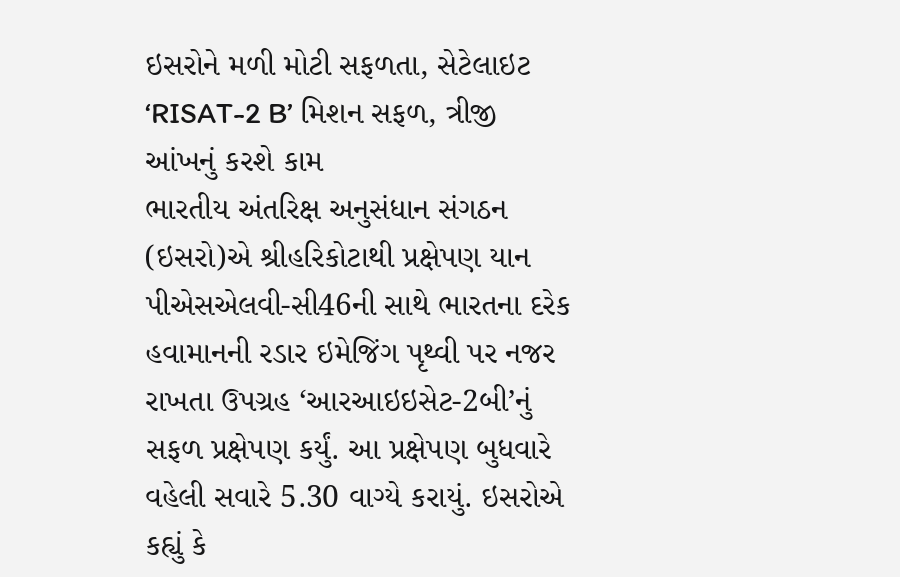ઇસરોને મળી મોટી સફળતા, સેટેલાઇટ ‘RISAT-2 B’ મિશન સફળ, ત્રીજી આંખનું કરશે કામ
ભારતીય અંતરિક્ષ અનુસંધાન સંગઠન (ઇસરો)એ શ્રીહરિકોટાથી પ્રક્ષેપણ યાન પીએસએલવી-સી46ની સાથે ભારતના દરેક હવામાનની રડાર ઇમેજિંગ પૃથ્વી પર નજર રાખતા ઉપગ્રહ ‘આરઆઇઇસેટ-2બી’નું સફળ પ્રક્ષેપણ કર્યું. આ પ્રક્ષેપણ બુધવારે વહેલી સવારે 5.30 વાગ્યે કરાયું. ઇસરોએ કહ્યું કે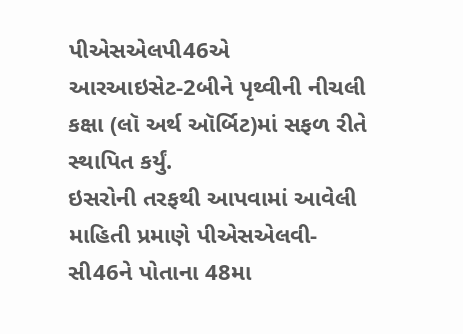પીએસએલપી46એ આરઆઇસેટ-2બીને પૃથ્વીની નીચલી કક્ષા (લૉ અર્થ ઑર્બિટ)માં સફળ રીતે સ્થાપિત કર્યું.
ઇસરોની તરફથી આપવામાં આવેલી માહિતી પ્રમાણે પીએસએલવી-સી46ને પોતાના 48મા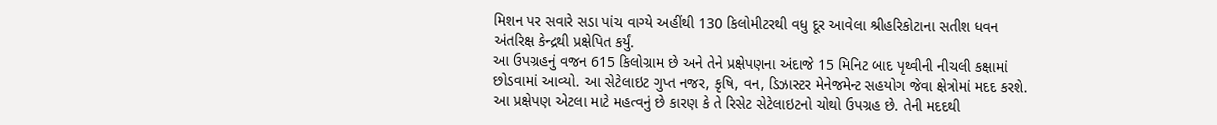મિશન પર સવારે સડા પાંચ વાગ્યે અહીંથી 130 કિલોમીટરથી વધુ દૂર આવેલા શ્રીહરિકોટાના સતીશ ધવન અંતરિક્ષ કેન્દ્રથી પ્રક્ષેપિત કર્યું.
આ ઉપગ્રહનું વજન 615 કિલોગ્રામ છે અને તેને પ્રક્ષેપણના અંદાજે 15 મિનિટ બાદ પૃથ્વીની નીચલી કક્ષામાં છોડવામાં આવ્યો. આ સેટેલાઇટ ગુપ્ત નજર, કૃષિ, વન, ડિઝાસ્ટર મેનેજમેન્ટ સહયોગ જેવા ક્ષેત્રોમાં મદદ કરશે.
આ પ્રક્ષેપણ એટલા માટે મહત્વનું છે કારણ કે તે રિસેટ સેટેલાઇટનો ચોથો ઉપગ્રહ છે. તેની મદદથી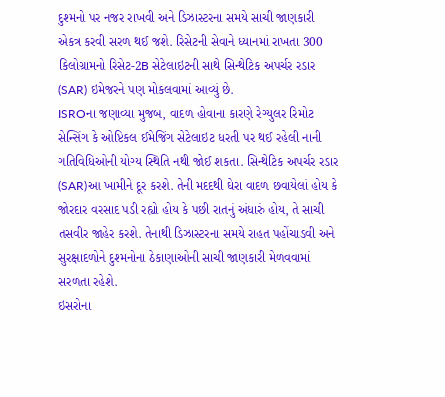દુશ્મનો પર નજર રાખવી અને ડિઝાસ્ટરના સમયે સાચી જાણકારી એકત્ર કરવી સરળ થઈ જશે. રિસેટની સેવાને ધ્યાનમાં રાખતા 300 કિલોગ્રામનો રિસેટ-2B સેટેલાઇટની સાથે સિન્થેટિક અપર્ચર રડાર (SAR) ઇમેજરને પણ મોકલવામાં આવ્યું છે.
ISROના જણાવ્યા મુજબ, વાદળ હોવાના કારણે રેગ્યુલર રિમોટ સેન્સિંગ કે ઓપ્ટિકલ ઈમેજિંગ સેટેલાઇટ ધરતી પર થઈ રહેલી નાની ગતિવિધિઓની યોગ્ય સ્થિતિ નથી જોઈ શકતા. સિન્થેટિક અપર્ચર રડાર (SAR)આ ખામીને દૂર કરશે. તેની મદદથી ઘેરા વાદળ છવાયેલાં હોય કે જોરદાર વરસાદ પડી રહ્યો હોય કે પછી રાતનું અંધારું હોય, તે સાચી તસવીર જાહેર કરશે. તેનાથી ડિઝાસ્ટરના સમયે રાહત પહોંચાડવી અને સુરક્ષાદળોને દુશ્મનોના ઠેકાણાઓની સાચી જાણકારી મેળવવામાં સરળતા રહેશે.
ઇસરોના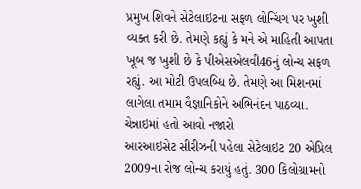પ્રમુખ શિવને સેટેલાઇટના સફળ લોન્ચિંગ પર ખુશી વ્યક્ત કરી છે. તેમણે કહ્યું કે મને એ માહિતી આપતા ખૂબ જ ખુશી છે કે પીએસએલવી46નું લોન્ચ સફળ રહ્યું. આ મોટી ઉપલબ્ધિ છે. તેમણે આ મિશનમાં લાગેલા તમામ વૈજ્ઞાનિકોને અભિનંદન પાઠવ્યા.
ચેન્નાઇમાં હતો આવો નજારો
આરઆઇસેટ સીરીઝની પહેલા સેટેલાઇટ 20 એપ્રિલ 2009ના રોજ લોન્ચ કરાયું હતું. 300 કિલોગ્રામનો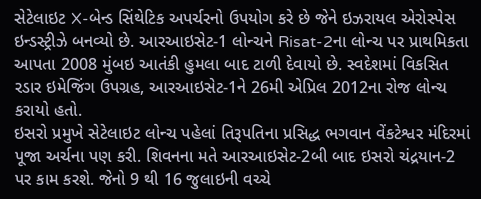સેટેલાઇટ X-બેન્ડ સિંથેટિક અપર્ચરનો ઉપયોગ કરે છે જેને ઇઝરાયલ એરોસ્પેસ ઇન્ડસ્ટ્રીઝે બનવ્યો છે. આરઆઇસેટ-1 લોન્ચને Risat-2ના લોન્ચ પર પ્રાથમિકતા આપતા 2008 મુંબઇ આતંકી હુમલા બાદ ટાળી દેવાયો છે. સ્વદેશમાં વિકસિત રડાર ઇમેજિંગ ઉપગ્રહ, આરઆઇસેટ-1ને 26મી એપ્રિલ 2012ના રોજ લોન્ચ કરાયો હતો.
ઇસરો પ્રમુખે સેટેલાઇટ લોન્ચ પહેલાં તિરૂપતિના પ્રસિદ્ધ ભગવાન વેંકટેશ્વર મંદિરમાં પૂજા અર્ચના પણ કરી. શિવનના મતે આરઆઇસેટ-2બી બાદ ઇસરો ચંદ્રયાન-2 પર કામ કરશે. જેનો 9 થી 16 જુલાઇની વચ્ચે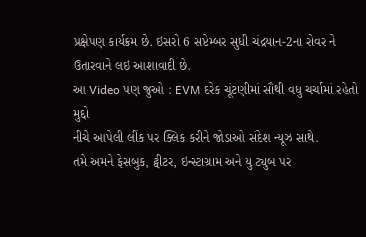પ્રક્ષેપણ કાર્યક્રમ છે. ઇસરો 6 સપ્ટેમ્બર સુધી ચંદ્રયાન-2ના રોવર ને ઉતારવાને લઇ આશાવાદી છે.
આ Video પણ જુઓ : EVM દરેક ચૂંટણીમાં સૌથી વધુ ચર્ચામાં રહેતો મુદ્દો
નીચે આપેલી લીંક પર ક્લિક કરીને જોડાઓ સંદેશ ન્યૂઝ સાથે.
તમે અમને ફેસબુક, ટ્વીટર, ઇન્સ્ટાગ્રામ અને યુ ટ્યુબ પર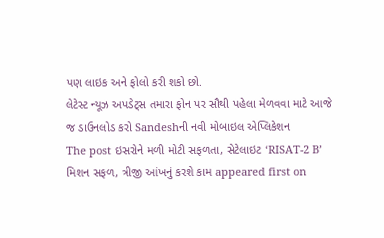પણ લાઇક અને ફોલો કરી શકો છો.
લેટેસ્ટ ન્યૂઝ અપડેટ્સ તમારા ફોન પર સૌથી પહેલા મેળવવા માટે આજે જ ડાઉનલોડ કરો Sandeshની નવી મોબાઇલ એપ્લિકેશન
The post ઇસરોને મળી મોટી સફળતા, સેટેલાઇટ ‘RISAT-2 B’ મિશન સફળ, ત્રીજી આંખનું કરશે કામ appeared first on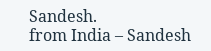Sandesh.
from India – Sandesh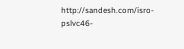http://sandesh.com/isro-pslvc46-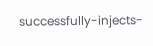successfully-injects-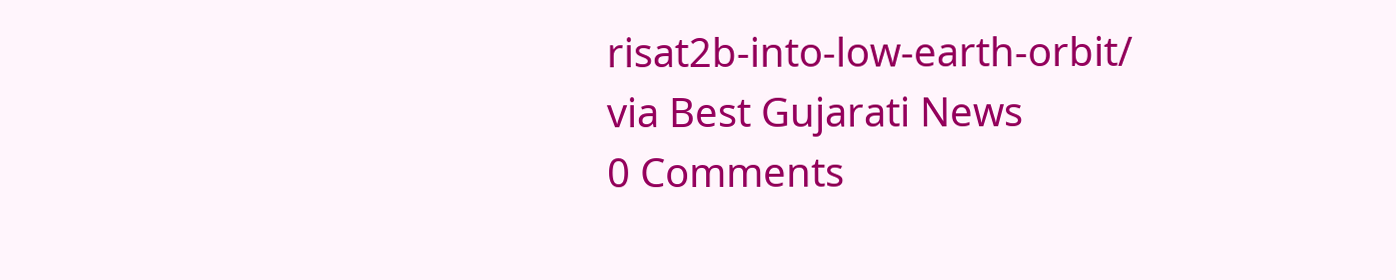risat2b-into-low-earth-orbit/
via Best Gujarati News
0 Comments